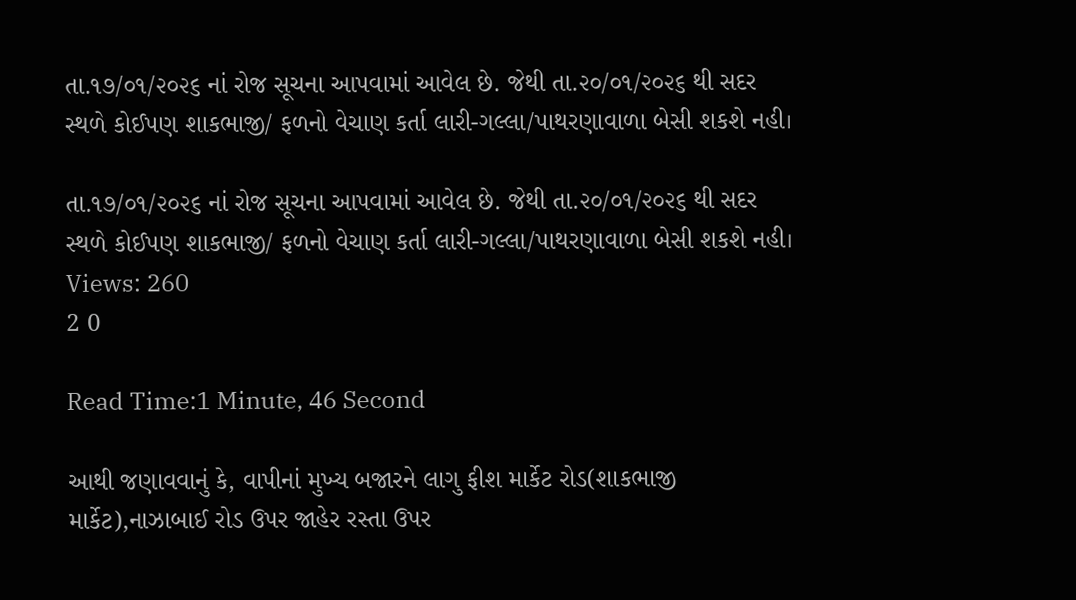તા.૧૭/૦૧/૨૦૨૬ નાં રોજ સૂચના આપવામાં આવેલ છે. જેથી તા.૨૦/૦૧/૨૦૨૬ થી સદર સ્થળે કોઈપણ શાકભાજી/ ફળનો વેચાણ કર્તા લારી-ગલ્લા/પાથરણાવાળા બેસી શકશે નહી।

તા.૧૭/૦૧/૨૦૨૬ નાં રોજ સૂચના આપવામાં આવેલ છે. જેથી તા.૨૦/૦૧/૨૦૨૬ થી સદર સ્થળે કોઈપણ શાકભાજી/ ફળનો વેચાણ કર્તા લારી-ગલ્લા/પાથરણાવાળા બેસી શકશે નહી।
Views: 260
2 0

Read Time:1 Minute, 46 Second

આથી જણાવવાનું કે, વાપીનાં મુખ્ય બજારને લાગુ ફીશ માર્કેટ રોડ(શાકભાજી માર્કેટ),નાઝાબાઈ રોડ ઉપર જાહેર રસ્તા ઉપર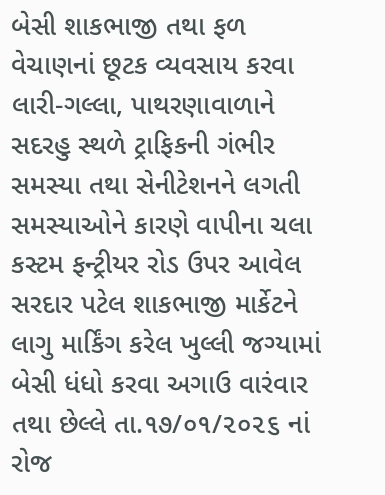બેસી શાકભાજી તથા ફળ વેચાણનાં છૂટક વ્યવસાય કરવા લારી-ગલ્લા, પાથરણાવાળાને સદરહુ સ્થળે ટ્રાફિકની ગંભીર સમસ્યા તથા સેનીટેશનને લગતી સમસ્યાઓને કારણે વાપીના ચલા કસ્ટમ ફન્ટ્રીયર રોડ ઉપર આવેલ સરદાર પટેલ શાકભાજી માર્કેટને લાગુ માર્કિંગ કરેલ ખુલ્લી જગ્યામાં બેસી ધંધો કરવા અગાઉ વારંવાર તથા છેલ્લે તા.૧૭/૦૧/૨૦૨૬ નાં રોજ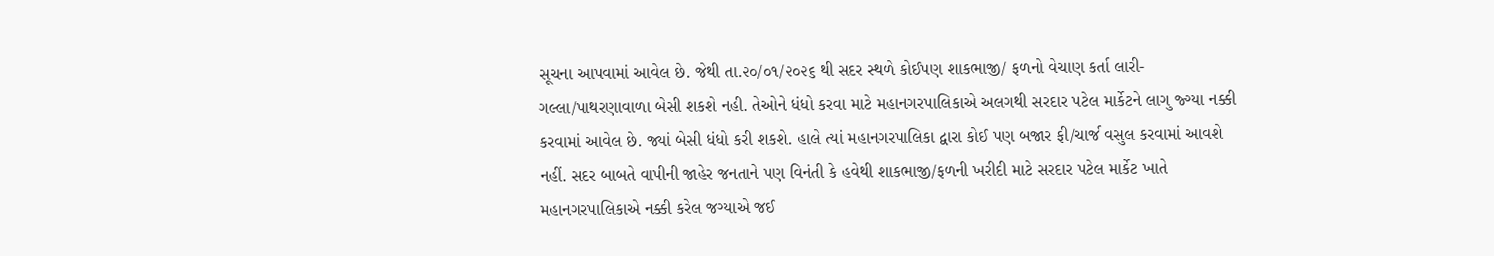સૂચના આપવામાં આવેલ છે. જેથી તા.૨૦/૦૧/૨૦૨૬ થી સદર સ્થળે કોઈપણ શાકભાજી/ ફળનો વેચાણ કર્તા લારી-ગલ્લા/પાથરણાવાળા બેસી શકશે નહી. તેઓને ધંધો કરવા માટે મહાનગરપાલિકાએ અલગથી સરદાર પટેલ માર્કેટને લાગુ જ્ગ્યા નક્કી કરવામાં આવેલ છે. જ્યાં બેસી ધંધો કરી શકશે. હાલે ત્યાં મહાનગરપાલિકા દ્વારા કોઈ પણ બજાર ફી/ચાર્જ વસુલ કરવામાં આવશે નહીં. સદર બાબતે વાપીની જાહેર જનતાને પણ વિનંતી કે હવેથી શાકભાજી/ફળની ખરીદી માટે સરદાર પટેલ માર્કેટ ખાતે મહાનગરપાલિકાએ નક્કી કરેલ જગ્યાએ જઈ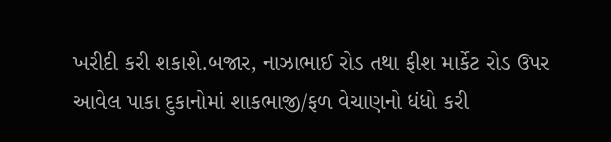ખરીદી કરી શકાશે.બજાર, નાઝાભાઈ રોડ તથા ફીશ માર્કેટ રોડ ઉપર આવેલ પાકા દુકાનોમાં શાકભાજી/ફળ વેચાણનો ધંધો કરી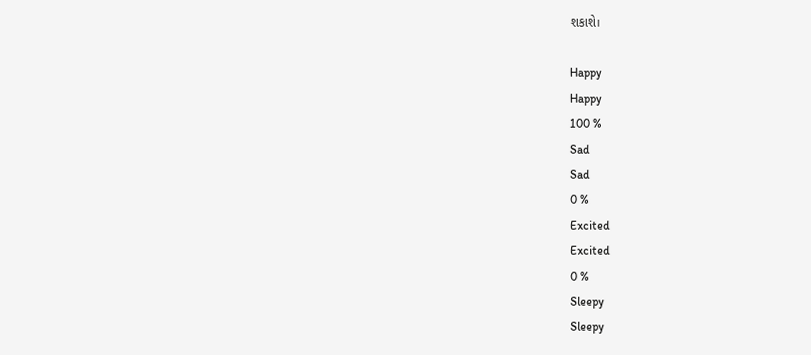શકાશે।

Happy
Happy
100 %
Sad
Sad
0 %
Excited
Excited
0 %
Sleepy
Sleepy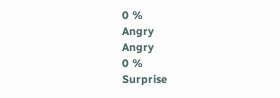0 %
Angry
Angry
0 %
Surprise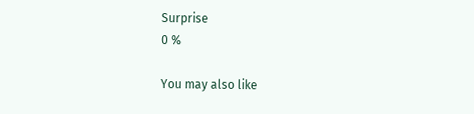Surprise
0 %

You may also like